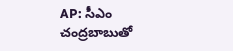AP: సీఎం చంద్రబాబుతో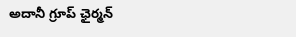అదానీ గ్రూప్ ఛైర్మన్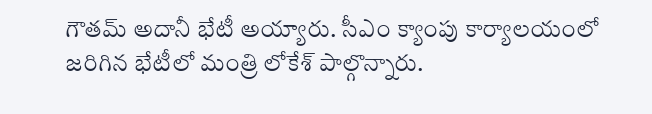గౌతమ్ అదానీ భేటీ అయ్యారు. సీఎం క్యాంపు కార్యాలయంలో జరిగిన భేటీలో మంత్రి లోకేశ్ పాల్గొన్నారు.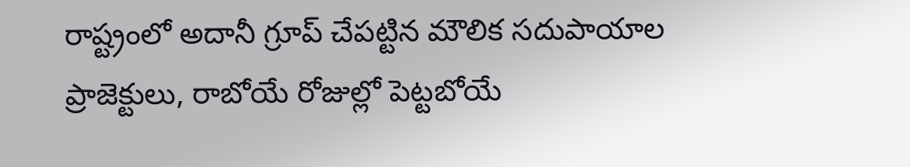రాష్ట్రంలో అదానీ గ్రూప్ చేపట్టిన మౌలిక సదుపాయాల ప్రాజెక్టులు, రాబోయే రోజుల్లో పెట్టబోయే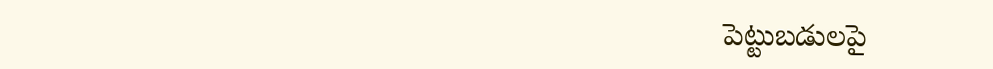పెట్టుబడులపై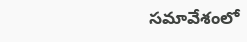సమావేశంలో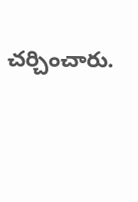చర్చించారు.